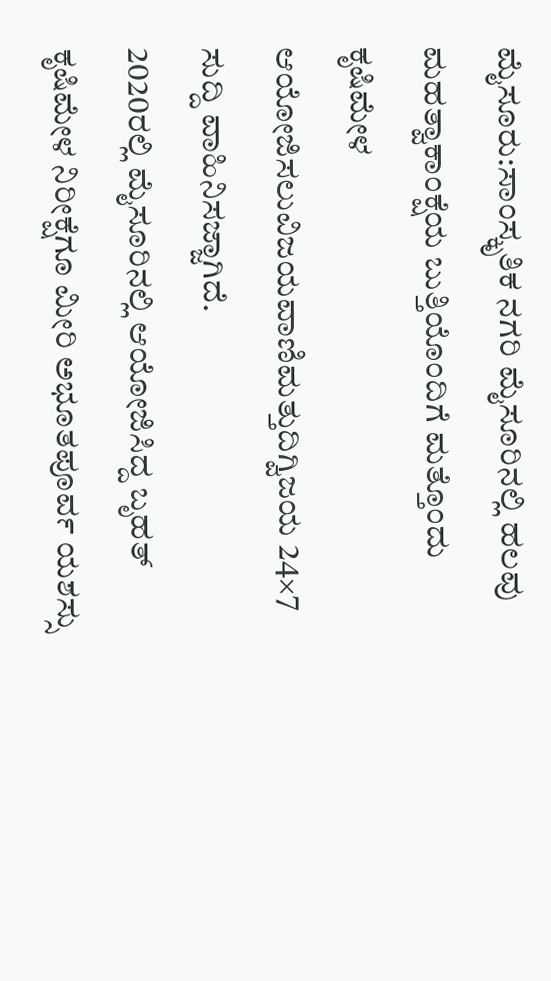ಮೈಸೂರು:ಸಾಂಸ್ಕೃತಿಕ ನಗರಿ ಮೈಸೂರಿನಲ್ಲಿ ಹಲವು ಮಹತ್ವಾಕಾಂಕ್ಷೆಯ ಬುತ್ತಿಯೊಂದಿಗೆ ಮತ್ತೊಂದು ಕೃಷಿಮೇಳ ಆಯೋಜಿಸಲುವಿಜಯವಾಣಿಮತ್ತುದಿಗ್ವಿಜಯ 24×7 ಸುದ್ದಿ ವಾಹಿನಿಸಜ್ಜಾಗಿದೆ.
2020ರಲ್ಲಿ ಮೈಸೂರಿನಲ್ಲಿ ಆಯೋಜಿಸಿದ್ದ ಬೃಹತ್ ಕೃಷಿಮೇಳ ನಿರೀಕ್ಷೆಗೂ ಮೀರಿ ಅಭೂತಪೂರ್ವ ಯಶಸ್ಸು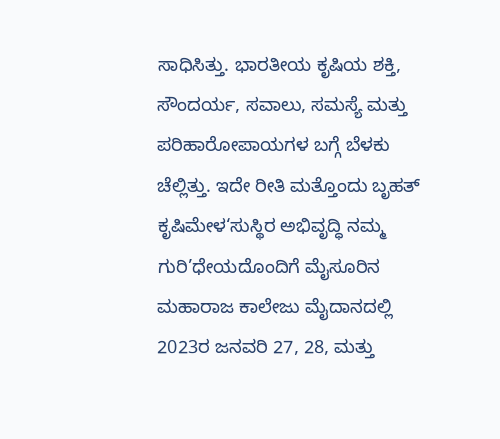ಸಾಧಿಸಿತ್ತು. ಭಾರತೀಯ ಕೃಷಿಯ ಶಕ್ತಿ, ಸೌಂದರ್ಯ, ಸವಾಲು, ಸಮಸ್ಯೆ ಮತ್ತು ಪರಿಹಾರೋಪಾಯಗಳ ಬಗ್ಗೆ ಬೆಳಕು ಚೆಲ್ಲಿತ್ತು. ಇದೇ ರೀತಿ ಮತ್ತೊಂದು ಬೃಹತ್ ಕೃಷಿಮೇಳ‘ಸುಸ್ಥಿರ ಅಭಿವೃದ್ಧಿ ನಮ್ಮ ಗುರಿ’ಧೇಯದೊಂದಿಗೆ ಮೈಸೂರಿನ ಮಹಾರಾಜ ಕಾಲೇಜು ಮೈದಾನದಲ್ಲಿ 2023ರ ಜನವರಿ 27, 28, ಮತ್ತು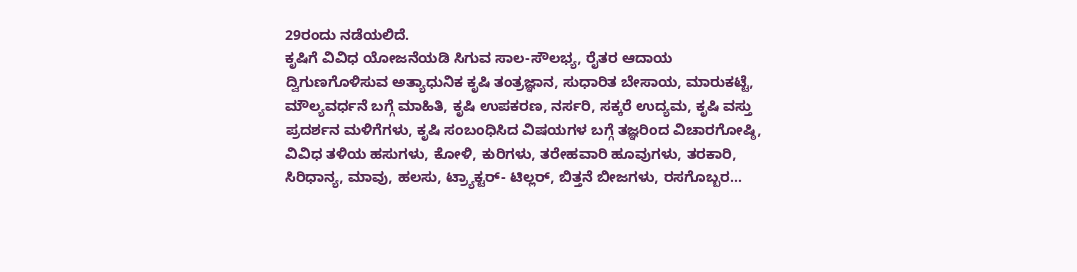29ರಂದು ನಡೆಯಲಿದೆ.
ಕೃಷಿಗೆ ವಿವಿಧ ಯೋಜನೆಯಡಿ ಸಿಗುವ ಸಾಲ-ಸೌಲಭ್ಯ, ರೈತರ ಆದಾಯ ದ್ವಿಗುಣಗೊಳಿಸುವ ಅತ್ಯಾಧುನಿಕ ಕೃಷಿ ತಂತ್ರಜ್ಞಾನ, ಸುಧಾರಿತ ಬೇಸಾಯ, ಮಾರುಕಟ್ಟೆ, ಮೌಲ್ಯವರ್ಧನೆ ಬಗ್ಗೆ ಮಾಹಿತಿ, ಕೃಷಿ ಉಪಕರಣ, ನರ್ಸರಿ, ಸಕ್ಕರೆ ಉದ್ಯಮ, ಕೃಷಿ ವಸ್ತು ಪ್ರದರ್ಶನ ಮಳಿಗೆಗಳು, ಕೃಷಿ ಸಂಬಂಧಿಸಿದ ವಿಷಯಗಳ ಬಗ್ಗೆ ತಜ್ಞರಿಂದ ವಿಚಾರಗೋಷ್ಠಿ, ವಿವಿಧ ತಳಿಯ ಹಸುಗಳು, ಕೋಳಿ, ಕುರಿಗಳು, ತರೇಹವಾರಿ ಹೂವುಗಳು, ತರಕಾರಿ, ಸಿರಿಧಾನ್ಯ, ಮಾವು, ಹಲಸು, ಟ್ರ್ಯಾಕ್ಟರ್- ಟಿಲ್ಲರ್, ಬಿತ್ತನೆ ಬೀಜಗಳು, ರಸಗೊಬ್ಬರ…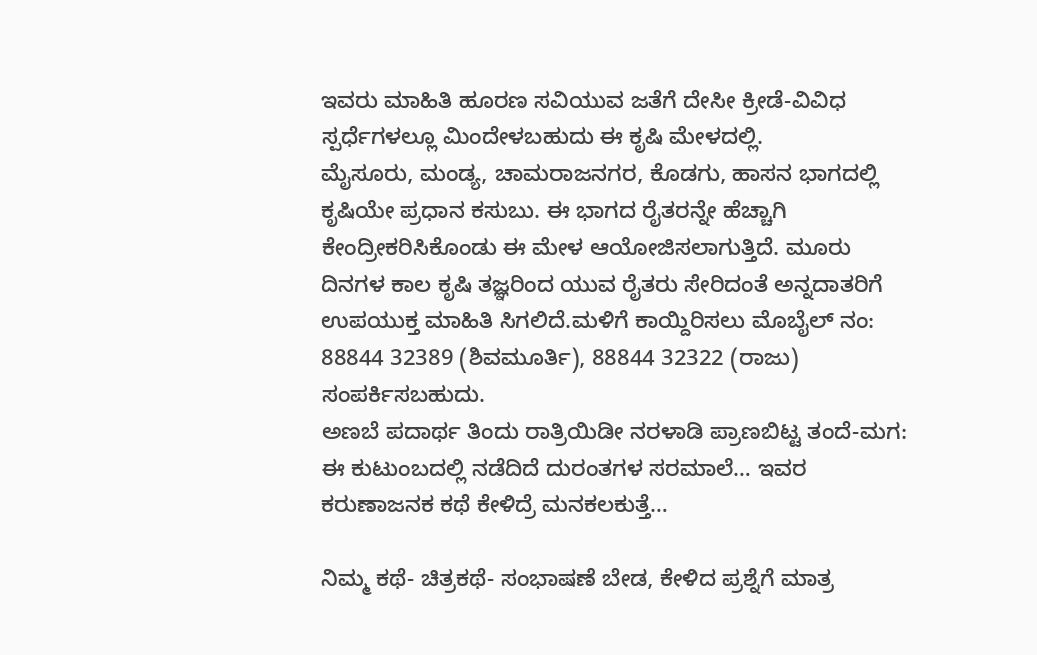ಇವರು ಮಾಹಿತಿ ಹೂರಣ ಸವಿಯುವ ಜತೆಗೆ ದೇಸೀ ಕ್ರೀಡೆ-ವಿವಿಧ ಸ್ಪರ್ಧೆಗಳಲ್ಲೂ ಮಿಂದೇಳಬಹುದು ಈ ಕೃಷಿ ಮೇಳದಲ್ಲಿ.
ಮೈಸೂರು, ಮಂಡ್ಯ, ಚಾಮರಾಜನಗರ, ಕೊಡಗು, ಹಾಸನ ಭಾಗದಲ್ಲಿ ಕೃಷಿಯೇ ಪ್ರಧಾನ ಕಸುಬು. ಈ ಭಾಗದ ರೈತರನ್ನೇ ಹೆಚ್ಚಾಗಿ ಕೇಂದ್ರೀಕರಿಸಿಕೊಂಡು ಈ ಮೇಳ ಆಯೋಜಿಸಲಾಗುತ್ತಿದೆ. ಮೂರು ದಿನಗಳ ಕಾಲ ಕೃಷಿ ತಜ್ಞರಿಂದ ಯುವ ರೈತರು ಸೇರಿದಂತೆ ಅನ್ನದಾತರಿಗೆ ಉಪಯುಕ್ತ ಮಾಹಿತಿ ಸಿಗಲಿದೆ.ಮಳಿಗೆ ಕಾಯ್ದಿರಿಸಲು ಮೊಬೈಲ್ ನಂ: 88844 32389 (ಶಿವಮೂರ್ತಿ), 88844 32322 (ರಾಜು) ಸಂಪರ್ಕಿಸಬಹುದು.
ಅಣಬೆ ಪದಾರ್ಥ ತಿಂದು ರಾತ್ರಿಯಿಡೀ ನರಳಾಡಿ ಪ್ರಾಣಬಿಟ್ಟ ತಂದೆ-ಮಗ: ಈ ಕುಟುಂಬದಲ್ಲಿ ನಡೆದಿದೆ ದುರಂತಗಳ ಸರಮಾಲೆ… ಇವರ ಕರುಣಾಜನಕ ಕಥೆ ಕೇಳಿದ್ರೆ ಮನಕಲಕುತ್ತೆ…

ನಿಮ್ಮ ಕಥೆ- ಚಿತ್ರಕಥೆ- ಸಂಭಾಷಣೆ ಬೇಡ, ಕೇಳಿದ ಪ್ರಶ್ನೆಗೆ ಮಾತ್ರ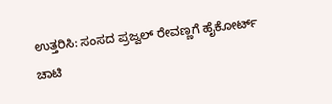ಉತ್ತರಿಸಿ: ಸಂಸದ ಪ್ರಜ್ವಲ್ ರೇವಣ್ಣಗೆ ಹೈಕೋರ್ಟ್ ಚಾಟಿ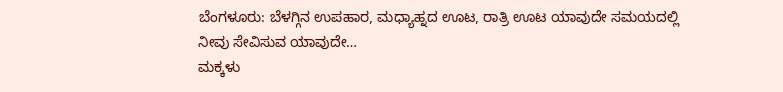ಬೆಂಗಳೂರು: ಬೆಳಗ್ಗಿನ ಉಪಹಾರ, ಮಧ್ಯಾಹ್ನದ ಊಟ, ರಾತ್ರಿ ಊಟ ಯಾವುದೇ ಸಮಯದಲ್ಲಿ ನೀವು ಸೇವಿಸುವ ಯಾವುದೇ…
ಮಕ್ಕಳು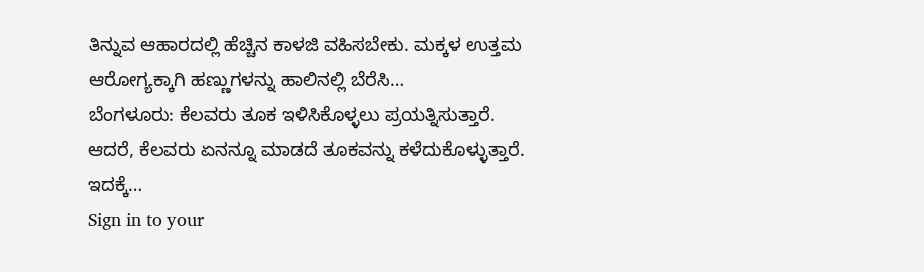ತಿನ್ನುವ ಆಹಾರದಲ್ಲಿ ಹೆಚ್ಚಿನ ಕಾಳಜಿ ವಹಿಸಬೇಕು. ಮಕ್ಕಳ ಉತ್ತಮ ಆರೋಗ್ಯಕ್ಕಾಗಿ ಹಣ್ಣುಗಳನ್ನು ಹಾಲಿನಲ್ಲಿ ಬೆರೆಸಿ…
ಬೆಂಗಳೂರು: ಕೆಲವರು ತೂಕ ಇಳಿಸಿಕೊಳ್ಳಲು ಪ್ರಯತ್ನಿಸುತ್ತಾರೆ. ಆದರೆ, ಕೆಲವರು ಏನನ್ನೂ ಮಾಡದೆ ತೂಕವನ್ನು ಕಳೆದುಕೊಳ್ಳುತ್ತಾರೆ. ಇದಕ್ಕೆ…
Sign in to your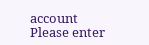account
Please enter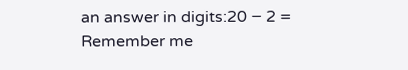an answer in digits:20 − 2 =
Remember me